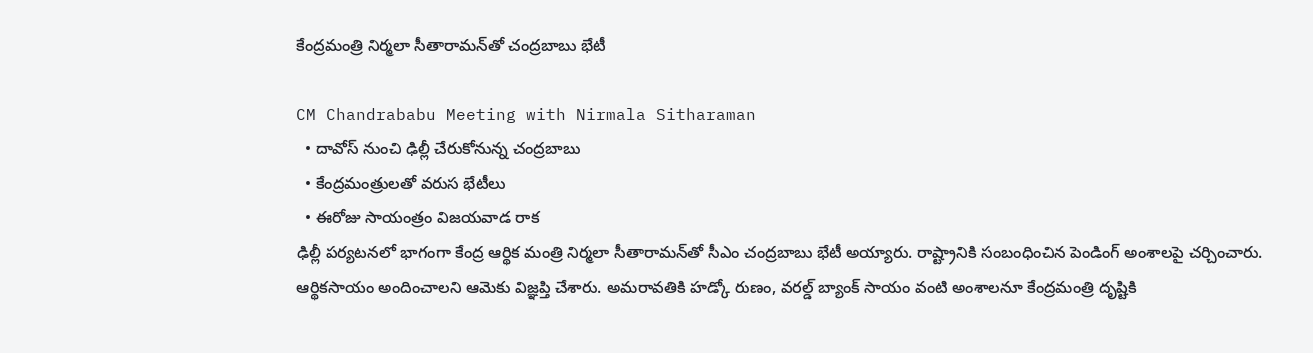కేంద్ర‌మంత్రి నిర్మలా సీతారామ‌న్‌తో చంద్ర‌బాబు భేటీ

CM Chandrababu Meeting with Nirmala Sitharaman
  • దావోస్ నుంచి ఢిల్లీ చేరుకోనున్న చంద్రబాబు
  • కేంద్ర‌మంత్రుల‌తో వ‌రుస భేటీలు
  • ఈరోజు సాయంత్రం విజయవాడ రాక
ఢిల్లీ ప‌ర్య‌ట‌న‌లో భాగంగా కేంద్ర ఆర్థిక మంత్రి నిర్మలా సీతారామ‌న్‌తో సీఎం చంద్ర‌బాబు భేటీ అయ్యారు. రాష్ట్రానికి సంబంధించిన పెండింగ్ అంశాల‌పై చ‌ర్చించారు. ఆర్థిక‌సాయం అందించాల‌ని ఆమెకు విజ్ఞ‌ప్తి చేశారు. అమ‌రావ‌తికి హ‌డ్కో రుణం, వ‌ర‌ల్డ్ బ్యాంక్ సాయం వంటి అంశాల‌నూ కేంద్ర‌మంత్రి దృష్టికి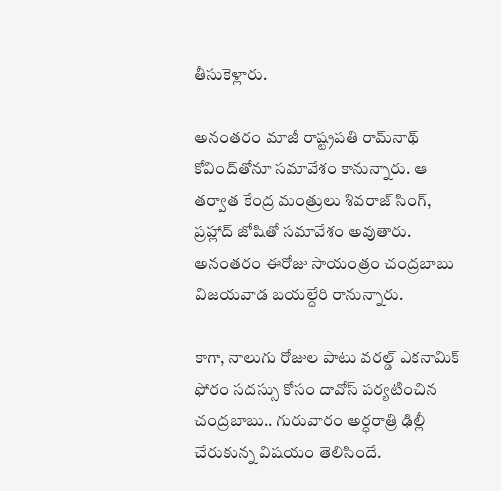తీసుకెళ్లారు.

అనంత‌రం మాజీ రాష్ట్రపతి రామ్‌నాథ్ కోవింద్‌తోనూ స‌మావేశం కానున్నారు. ఆ త‌ర్వాత‌ కేంద్ర మంత్రులు శివరాజ్ సింగ్, ప్రహ్లాద్ జోషితో సమావేశం అవుతారు. అనంతరం ఈరోజు సాయంత్రం చంద్రబాబు విజయవాడ బయల్దేరి రానున్నారు.

కాగా, నాలుగు రోజుల పాటు వ‌ర‌ల్డ్ ఎక‌నామిక్ ఫోరం స‌ద‌స్సు కోసం దావోస్ ప‌ర్య‌టించిన చంద్ర‌బాబు.. గురువారం అర్ధరాత్రి ఢిల్లీ చేరుకున్న విష‌యం తెలిసిందే.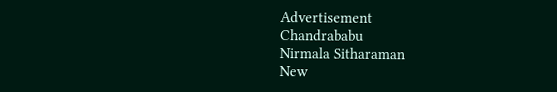Advertisement
Chandrababu
Nirmala Sitharaman
New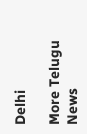Delhi

More Telugu News